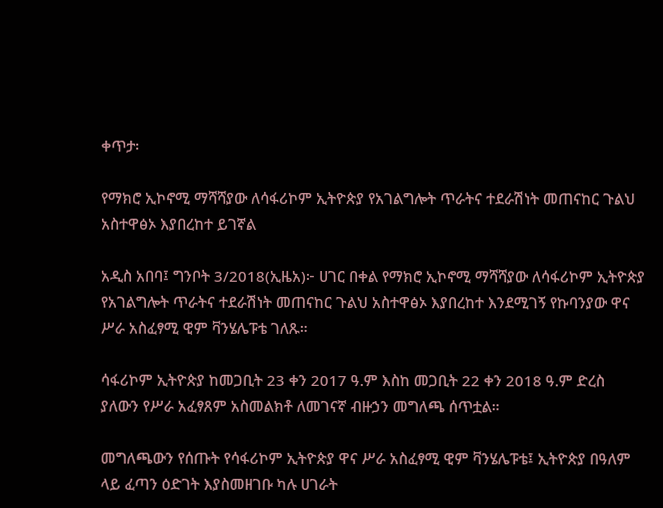ቀጥታ፡

የማክሮ ኢኮኖሚ ማሻሻያው ለሳፋሪኮም ኢትዮጵያ የአገልግሎት ጥራትና ተደራሽነት መጠናከር ጉልህ አስተዋፅኦ እያበረከተ ይገኛል

አዲስ አበባ፤ ግንቦት 3/2018(ኢዜአ)፦ ሀገር በቀል የማክሮ ኢኮኖሚ ማሻሻያው ለሳፋሪኮም ኢትዮጵያ የአገልግሎት ጥራትና ተደራሽነት መጠናከር ጉልህ አስተዋፅኦ እያበረከተ እንደሚገኝ የኩባንያው ዋና ሥራ አስፈፃሚ ዊም ቫንሄሌፑቴ ገለጹ።

ሳፋሪኮም ኢትዮጵያ ከመጋቢት 23 ቀን 2017 ዓ.ም እስከ መጋቢት 22 ቀን 2018 ዓ.ም ድረስ ያለውን የሥራ አፈፃጸም አስመልክቶ ለመገናኛ ብዙኃን መግለጫ ሰጥቷል።

መግለጫውን የሰጡት የሳፋሪኮም ኢትዮጵያ ዋና ሥራ አስፈፃሚ ዊም ቫንሄሌፑቴ፤ ኢትዮጵያ በዓለም ላይ ፈጣን ዕድገት እያስመዘገቡ ካሉ ሀገራት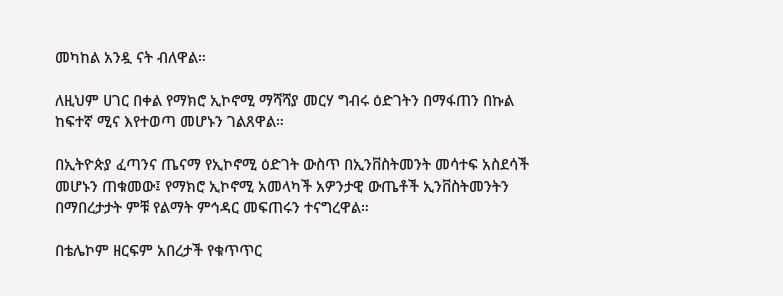መካከል አንዷ ናት ብለዋል።

ለዚህም ሀገር በቀል የማክሮ ኢኮኖሚ ማሻሻያ መርሃ ግብሩ ዕድገትን በማፋጠን በኩል ከፍተኛ ሚና እየተወጣ መሆኑን ገልጸዋል።

በኢትዮጵያ ፈጣንና ጤናማ የኢኮኖሚ ዕድገት ውስጥ በኢንቨስትመንት መሳተፍ አስደሳች መሆኑን ጠቁመው፤ የማክሮ ኢኮኖሚ አመላካች አዎንታዊ ውጤቶች ኢንቨስትመንትን በማበረታታት ምቹ የልማት ምኅዳር መፍጠሩን ተናግረዋል።

በቴሌኮም ዘርፍም አበረታች የቁጥጥር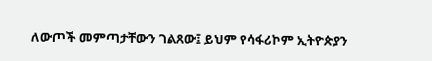ለውጦች መምጣታቸውን ገልጸው፤ ይህም የሳፋሪኮም ኢትዮጵያን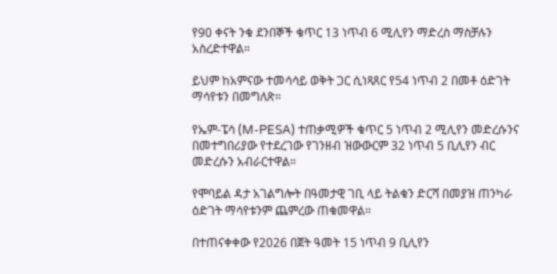የ90 ቀናት ንቁ ደንበኞች ቁጥር 13 ነጥብ 6 ሚሊየን ማድረስ ማስቻሉን አስረድተዋል።

ይህም ከአምናው ተመሳሳይ ወቅት ጋር ሲነጻጸር የ54 ነጥብ 2 በመቶ ዕድገት ማሳየቱን በመግለጽ።

የኤም-ፔሳ (M-PESA) ተጠቃሚዎች ቁጥር 5 ነጥብ 2 ሚሊየን መድረሱንና በመተግበሪያው የተደረገው የገንዘብ ዝውውርም 32 ነጥብ 5 ቢሊየን ብር መድረሱን አብራርተዋል።

የሞባይል ዳታ አገልግሎት በዓመታዊ ገቢ ላይ ትልቁን ድርሻ በመያዝ ጠንካራ ዕድገት ማሳየቱንም ጨምረው ጠቁመዋል።

በተጠናቀቀው የ2026 በጀት ዓመት 15 ነጥብ 9 ቢሊየን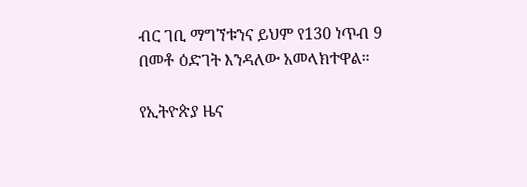ብር ገቢ ማግኘቱንና ይህም የ130 ነጥብ 9 በመቶ ዕድገት እንዳለው አመላክተዋል።

የኢትዮጵያ ዜና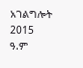አገልግሎት
2015
ዓ.ም